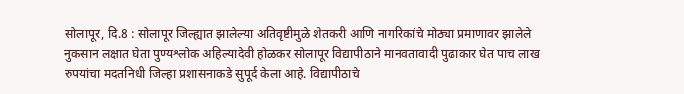सोलापूर, दि.8 : सोलापूर जिल्ह्यात झालेल्या अतिवृष्टीमुळे शेतकरी आणि नागरिकांचे मोठ्या प्रमाणावर झालेले नुकसान लक्षात घेता पुण्यश्लोक अहिल्यादेवी होळकर सोलापूर विद्यापीठाने मानवतावादी पुढाकार घेत पाच लाख रुपयांचा मदतनिधी जिल्हा प्रशासनाकडे सुपूर्द केला आहे. विद्यापीठाचे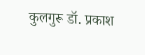कुलगुरू डॉ. प्रकाश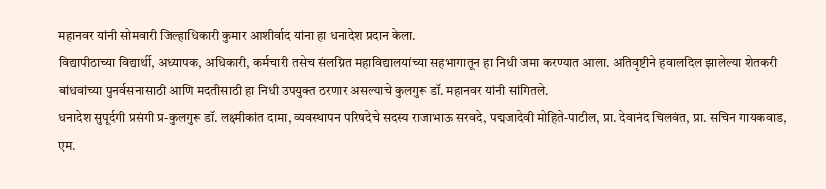महानवर यांनी सोमवारी जिल्हाधिकारी कुमार आशीर्वाद यांना हा धनादेश प्रदान केला.
विद्यापीठाच्या विद्यार्थी, अध्यापक, अधिकारी, कर्मचारी तसेच संलग्नित महाविद्यालयांच्या सहभागातून हा निधी जमा करण्यात आला. अतिवृष्टीने हवालदिल झालेल्या शेतकरी बांधवांच्या पुनर्वसनासाठी आणि मदतीसाठी हा निधी उपयुक्त ठरणार असल्याचे कुलगुरू डॉ. महानवर यांनी सांगितले.
धनादेश सुपूर्दगी प्रसंगी प्र-कुलगुरू डॉ. लक्ष्मीकांत दामा, व्यवस्थापन परिषदेचे सदस्य राजाभाऊ सरवदे, पद्मजादेवी मोहिते-पाटील, प्रा. देवानंद चिलवंत, प्रा. सचिन गायकवाड, एम.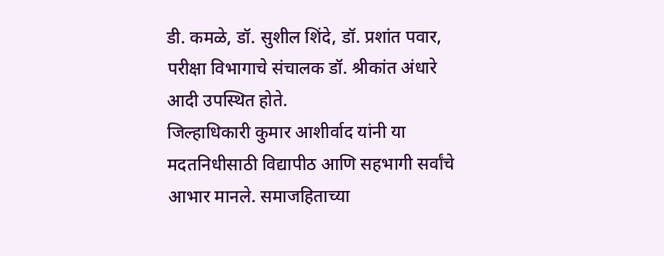डी. कमळे, डॉ. सुशील शिंदे, डॉ. प्रशांत पवार, परीक्षा विभागाचे संचालक डॉ. श्रीकांत अंधारे आदी उपस्थित होते.
जिल्हाधिकारी कुमार आशीर्वाद यांनी या मदतनिधीसाठी विद्यापीठ आणि सहभागी सर्वांचे आभार मानले. समाजहिताच्या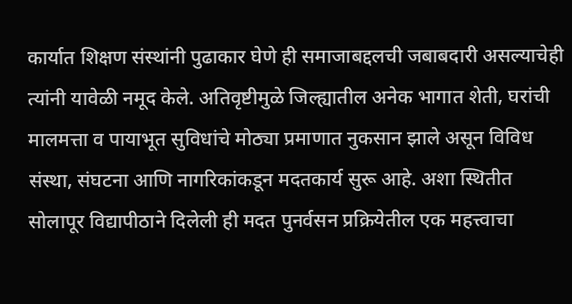कार्यात शिक्षण संस्थांनी पुढाकार घेणे ही समाजाबद्दलची जबाबदारी असल्याचेही त्यांनी यावेळी नमूद केले. अतिवृष्टीमुळे जिल्ह्यातील अनेक भागात शेती, घरांची मालमत्ता व पायाभूत सुविधांचे मोठ्या प्रमाणात नुकसान झाले असून विविध संस्था, संघटना आणि नागरिकांकडून मदतकार्य सुरू आहे. अशा स्थितीत सोलापूर विद्यापीठाने दिलेली ही मदत पुनर्वसन प्रक्रियेतील एक महत्त्वाचा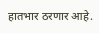हातभार ठरणार आहे.